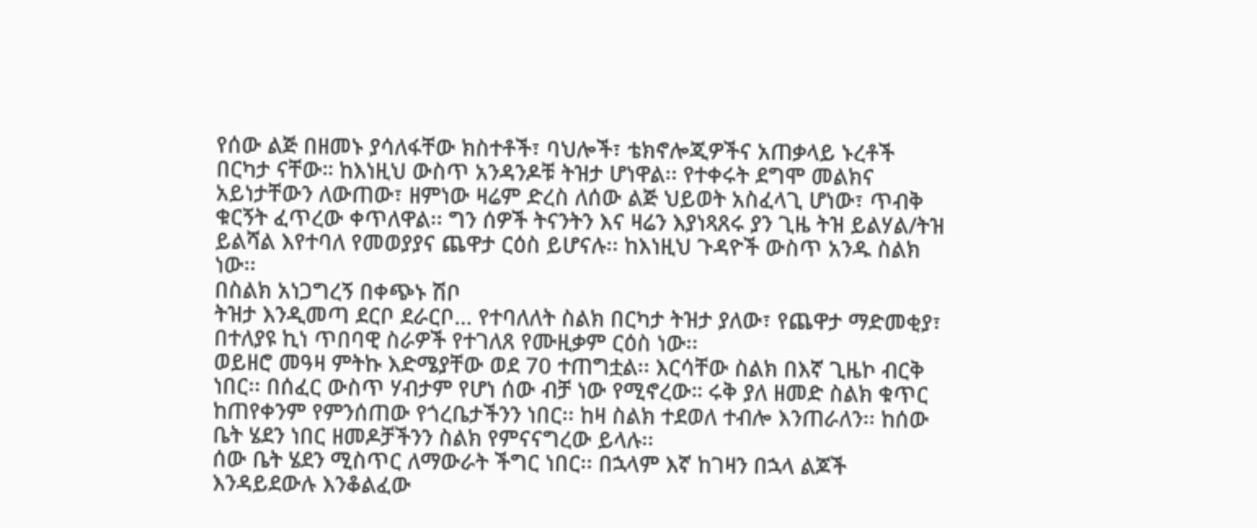የሰው ልጅ በዘመኑ ያሳለፋቸው ክስተቶች፣ ባህሎች፣ ቴክኖሎጂዎችና አጠቃላይ ኑረቶች በርካታ ናቸው። ከእነዚህ ውስጥ አንዳንዶቹ ትዝታ ሆነዋል፡፡ የተቀሩት ደግሞ መልክና አይነታቸውን ለውጠው፣ ዘምነው ዛሬም ድረስ ለሰው ልጅ ህይወት አስፈላጊ ሆነው፣ ጥብቅ ቁርኝት ፈጥረው ቀጥለዋል፡፡ ግን ሰዎች ትናንትን እና ዛሬን እያነጻጸሩ ያን ጊዜ ትዝ ይልሃል/ትዝ ይልሻል እየተባለ የመወያያና ጨዋታ ርዕስ ይሆናሉ፡፡ ከእነዚህ ጉዳዮች ውስጥ አንዱ ስልክ ነው፡፡
በስልክ አነጋግረኝ በቀጭኑ ሽቦ
ትዝታ እንዲመጣ ደርቦ ደራርቦ… የተባለለት ስልክ በርካታ ትዝታ ያለው፣ የጨዋታ ማድመቂያ፣ በተለያዩ ኪነ ጥበባዊ ስራዎች የተገለጸ የሙዚቃም ርዕስ ነው፡፡
ወይዘሮ መዓዛ ምትኩ እድሜያቸው ወደ 70 ተጠግቷል፡፡ እርሳቸው ስልክ በእኛ ጊዜኮ ብርቅ ነበር፡፡ በሰፈር ውስጥ ሃብታም የሆነ ሰው ብቻ ነው የሚኖረው። ሩቅ ያለ ዘመድ ስልክ ቁጥር ከጠየቀንም የምንሰጠው የጎረቤታችንን ነበር፡፡ ከዛ ስልክ ተደወለ ተብሎ እንጠራለን፡፡ ከሰው ቤት ሄደን ነበር ዘመዶቻችንን ስልክ የምናናግረው ይላሉ፡፡
ሰው ቤት ሄደን ሚስጥር ለማውራት ችግር ነበር፡፡ በኋላም እኛ ከገዛን በኋላ ልጆች እንዳይደውሉ እንቆልፈው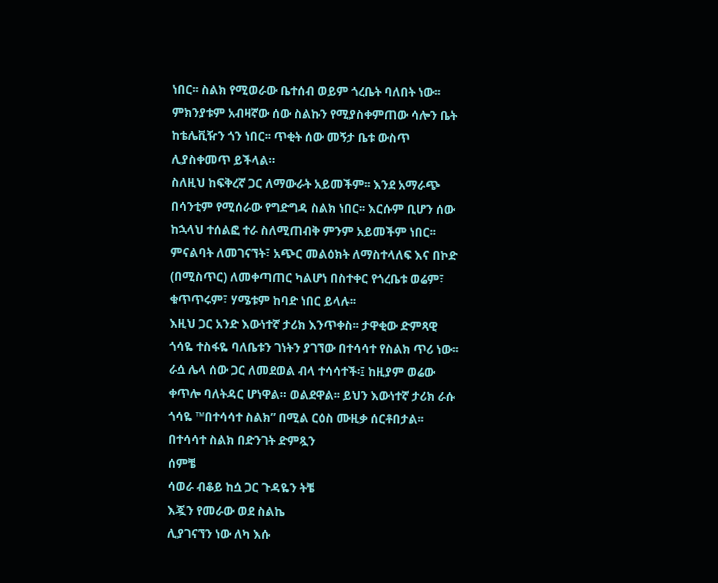ነበር፡፡ ስልክ የሚወራው ቤተሰብ ወይም ጎረቤት ባለበት ነው፡፡ ምክንያቱም አብዛኛው ሰው ስልኩን የሚያስቀምጠው ሳሎን ቤት ከቴሌቪዥን ጎን ነበር፡፡ ጥቂት ሰው መኝታ ቤቱ ውስጥ ሊያስቀመጥ ይችላል።
ስለዚህ ከፍቅረኛ ጋር ለማውራት አይመችም፡፡ እንደ አማራጭ በሳንቲም የሚሰራው የግድግዳ ስልክ ነበር፡፡ እርሱም ቢሆን ሰው ከኋላህ ተሰልፎ ተራ ስለሚጠብቅ ምንም አይመችም ነበር፡፡ ምናልባት ለመገናኘት፣ አጭር መልዕክት ለማስተላለፍ እና በኮድ (በሚስጥር) ለመቀጣጠር ካልሆነ በስተቀር የጎረቤቱ ወሬም፣ ቁጥጥሩም፣ ሃሜቱም ከባድ ነበር ይላሉ፡፡
እዚህ ጋር አንድ እውነተኛ ታሪክ እንጥቀስ፡፡ ታዋቂው ድምጻዊ ጎሳዬ ተስፋዬ ባለቤቱን ገነትን ያገኘው በተሳሳተ የስልክ ጥሪ ነው፡፡ ራሷ ሌላ ሰው ጋር ለመደወል ብላ ተሳሳተች፡፤ ከዚያም ወሬው ቀጥሎ ባለትዳር ሆነዋል። ወልደዋል፡፡ ይህን እውነተኛ ታሪክ ራሱ ጎሳዬ ™በተሳሳተ ስልክ” በሚል ርዕስ ሙዚቃ ሰርቶበታል፡፡
በተሳሳተ ስልክ በድንገት ድምጿን
ሰምቼ
ሳወራ ብቆይ ከሷ ጋር ጉዳዬን ትቼ
እጇን የመራው ወደ ስልኬ
ሊያገናኘን ነው ለካ እሱ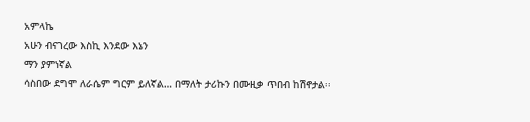አምላኬ
አሁን ብናገረው እስኪ እንደው እኔን
ማን ያምነኛል
ሳስበው ደግሞ ለራሴም ግርም ይለኛል… በማለት ታሪኩን በሙዚቃ ጥበብ ከሽኖታል፡፡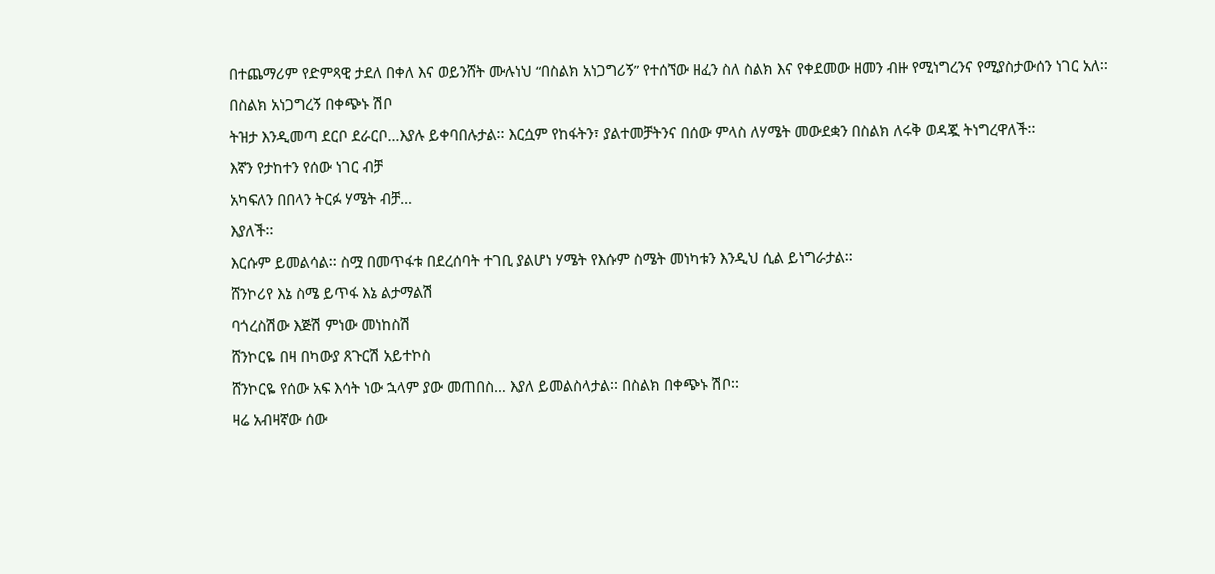በተጨማሪም የድምጻዊ ታደለ በቀለ እና ወይንሸት ሙሉነህ “በስልክ አነጋግሪኝ” የተሰኘው ዘፈን ስለ ስልክ እና የቀደመው ዘመን ብዙ የሚነግረንና የሚያስታውሰን ነገር አለ፡፡
በስልክ አነጋግረኝ በቀጭኑ ሽቦ
ትዝታ እንዲመጣ ደርቦ ደራርቦ…እያሉ ይቀባበሉታል፡፡ እርሷም የከፋትን፣ ያልተመቻትንና በሰው ምላስ ለሃሜት መውደቋን በስልክ ለሩቅ ወዳጇ ትነግረዋለች፡፡
እኛን የታከተን የሰው ነገር ብቻ
አካፍለን በበላን ትርፉ ሃሜት ብቻ…
እያለች፡፡
እርሱም ይመልሳል፡፡ ስሟ በመጥፋቱ በደረሰባት ተገቢ ያልሆነ ሃሜት የእሱም ስሜት መነካቱን እንዲህ ሲል ይነግራታል፡፡
ሸንኮሪየ እኔ ስሜ ይጥፋ እኔ ልታማልሽ
ባጎረስሽው እጅሽ ምነው መነከስሽ
ሸንኮርዬ በዛ በካውያ ጸጉርሽ አይተኮስ
ሸንኮርዬ የሰው አፍ እሳት ነው ኋላም ያው መጠበስ… እያለ ይመልስላታል፡፡ በስልክ በቀጭኑ ሽቦ፡፡
ዛሬ አብዛኛው ሰው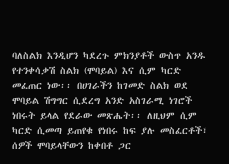ባለስልክ እንዲሆን ካደረጉ ምክንያቶች ውስጥ አንዱ የተንቀሳቃሽ ስልክ (ሞባይል) እና ሲም ካርድ መፈጠር ነው፡፡ በሀገራችን ከገመድ ስልክ ወደ ሞባይል ሽግግር ሲደረግ አንድ አስገራሚ ነገሮች ነበሩት ይላል የደራው መጽሔት፡፡ ለዚህም ሲም ካርድ ሲመጣ ይጠየቁ የነበሩ ከፍ ያሉ መስፈርቶች፣ ሰዎች ሞባይላቸውን ከቀበቶ ጋር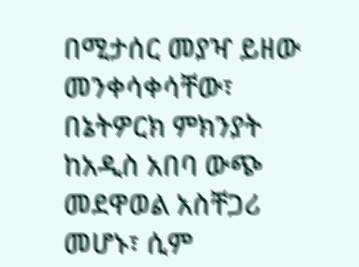በሚታሰር መያዣ ይዘው መንቀሳቀሳቸው፣ በኔትዎርክ ምክንያት ከአዲስ አበባ ውጭ መደዋወል አስቸጋሪ መሆኑ፣ ሲም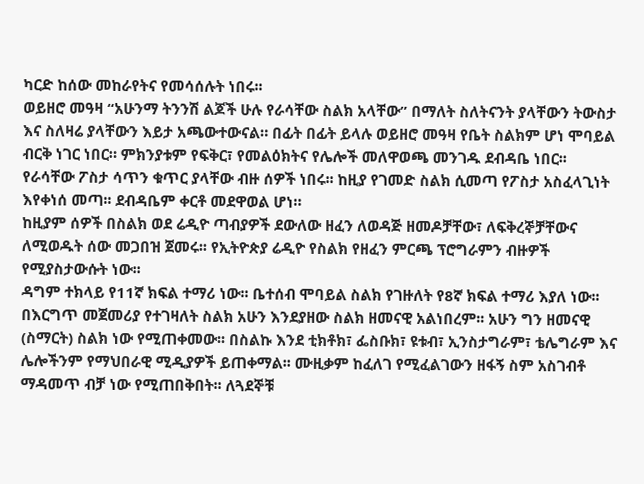ካርድ ከሰው መከራየትና የመሳሰሉት ነበሩ፡፡
ወይዘሮ መዓዛ “አሁንማ ትንንሽ ልጆች ሁሉ የራሳቸው ስልክ አላቸው” በማለት ስለትናንት ያላቸውን ትውስታ እና ስለዛሬ ያላቸውን እይታ አጫውተውናል። በፊት በፊት ይላሉ ወይዘሮ መዓዛ የቤት ስልክም ሆነ ሞባይል ብርቅ ነገር ነበር። ምክንያቱም የፍቅር፣ የመልዕክትና የሌሎች መለዋወጫ መንገዱ ደብዳቤ ነበር፡፡ የራሳቸው ፖስታ ሳጥን ቁጥር ያላቸው ብዙ ሰዎች ነበሩ፡፡ ከዚያ የገመድ ስልክ ሲመጣ የፖስታ አስፈላጊነት እየቀነሰ መጣ፡፡ ደብዳቤም ቀርቶ መደዋወል ሆነ።
ከዚያም ሰዎች በስልክ ወደ ሬዲዮ ጣብያዎች ደውለው ዘፈን ለወዳጅ ዘመዶቻቸው፣ ለፍቅረኞቻቸውና ለሚወዱት ሰው መጋበዝ ጀመሩ፡፡ የኢትዮጵያ ሬዲዮ የስልክ የዘፈን ምርጫ ፕሮግራምን ብዙዎች የሚያስታውሱት ነው፡፡
ዳግም ተክላይ የ11ኛ ክፍል ተማሪ ነው፡፡ ቤተሰብ ሞባይል ስልክ የገዙለት የ8ኛ ክፍል ተማሪ እያለ ነው፡፡ በእርግጥ መጀመሪያ የተገዛለት ስልክ አሁን እንደያዘው ስልክ ዘመናዊ አልነበረም፡፡ አሁን ግን ዘመናዊ (ስማርት) ስልክ ነው የሚጠቀመው፡፡ በስልኩ እንደ ቲክቶክ፣ ፌስቡክ፣ ዩቱብ፣ ኢንስታግራም፣ ቴሌግራም እና ሌሎችንም የማህበራዊ ሚዲያዎች ይጠቀማል፡፡ ሙዚቃም ከፈለገ የሚፈልገውን ዘፋኝ ስም አስገብቶ ማዳመጥ ብቻ ነው የሚጠበቅበት፡፡ ለጓደኞቹ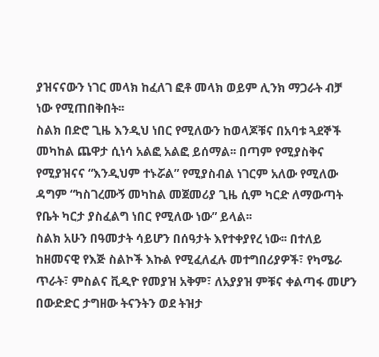ያዝናናውን ነገር መላክ ከፈለገ ፎቶ መላክ ወይም ሊንክ ማጋራት ብቻ ነው የሚጠበቅበት፡፡
ስልክ በድሮ ጊዜ እንዲህ ነበር የሚለውን ከወላጆቹና በአባቱ ጓደኞች መካከል ጨዋታ ሲነሳ አልፎ አልፎ ይሰማል፡፡ በጣም የሚያስቅና የሚያዝናና “እንዲህም ተኑሯል” የሚያስብል ነገርም አለው የሚለው ዳግም “ካስገረሙኝ መካከል መጀመሪያ ጊዜ ሲም ካርድ ለማውጣት የቤት ካርታ ያስፈልግ ነበር የሚለው ነው” ይላል፡፡
ስልክ አሁን በዓመታት ሳይሆን በሰዓታት እየተቀያየረ ነው፡፡ በተለይ ከዘመናዊ የእጅ ስልኮች እኩል የሚፈለፈሉ መተግበሪያዎች፣ የካሜራ ጥራት፣ ምስልና ቪዲዮ የመያዝ አቅም፣ ለአያያዝ ምቹና ቀልጣፋ መሆን በውድድር ታግዘው ትናንትን ወደ ትዝታ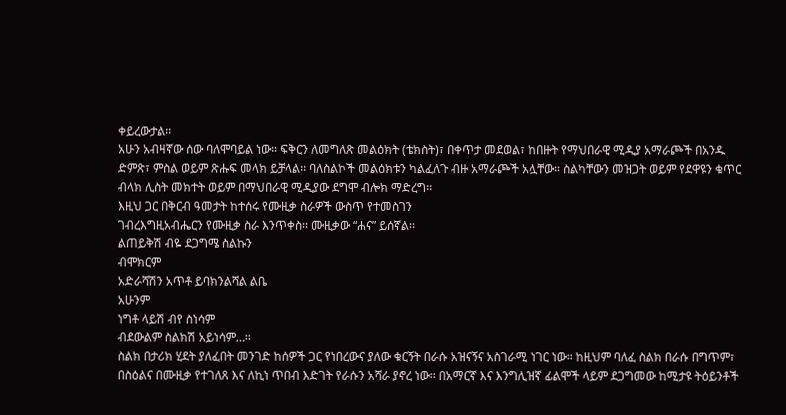ቀይረውታል፡፡
አሁን አብዛኛው ሰው ባለሞባይል ነው። ፍቅርን ለመግለጽ መልዕክት (ቴክስት)፣ በቀጥታ መደወል፣ ከበዙት የማህበራዊ ሚዲያ አማራጮች በአንዱ ድምጽ፣ ምስል ወይም ጽሑፍ መላክ ይቻላል፡፡ ባለስልኮች መልዕክቱን ካልፈለጉ ብዙ አማራጮች አሏቸው። ስልካቸውን መዝጋት ወይም የደዋዩን ቁጥር ብላክ ሊስት መክተት ወይም በማህበራዊ ሚዲያው ደግሞ ብሎክ ማድረግ፡፡
እዚህ ጋር በቅርብ ዓመታት ከተሰሩ የሙዚቃ ስራዎች ውስጥ የተመስገን
ገብረእግዚአብሔርን የሙዚቃ ስራ እንጥቀስ፡፡ ሙዚቃው “ሐና” ይሰኛል፡፡
ልጠይቅሽ ብዬ ደጋግሜ ስልኩን
ብሞክርም
አድራሻሽን አጥቶ ይባክንልሻል ልቤ
አሁንም
ነግቶ ላይሽ ብየ ስነሳም
ብደውልም ስልክሽ አይነሳም…፡፡
ስልክ በታሪክ ሂደት ያለፈበት መንገድ ከሰዎች ጋር የነበረውና ያለው ቁርኝት በራሱ አዝናኝና አስገራሚ ነገር ነው። ከዚህም ባለፈ ስልክ በራሱ በግጥም፣ በስዕልና በሙዚቃ የተገለጸ እና ለኪነ ጥበብ እድገት የራሱን አሻራ ያኖረ ነው፡፡ በአማርኛ እና እንግሊዝኛ ፊልሞች ላይም ደጋግመው ከሚታዩ ትዕይንቶች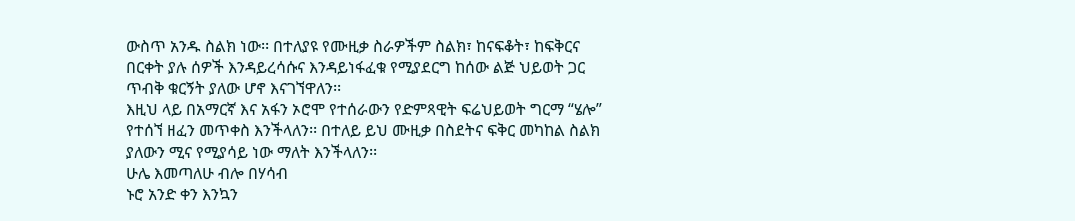ውስጥ አንዱ ስልክ ነው፡፡ በተለያዩ የሙዚቃ ስራዎችም ስልክ፣ ከናፍቆት፣ ከፍቅርና በርቀት ያሉ ሰዎች እንዳይረሳሱና እንዳይነፋፈቁ የሚያደርግ ከሰው ልጅ ህይወት ጋር ጥብቅ ቁርኝት ያለው ሆኖ እናገኘዋለን፡፡
እዚህ ላይ በአማርኛ እና አፋን ኦሮሞ የተሰራውን የድምጻዊት ፍሬህይወት ግርማ “ሄሎ” የተሰኘ ዘፈን መጥቀስ እንችላለን፡፡ በተለይ ይህ ሙዚቃ በስደትና ፍቅር መካከል ስልክ ያለውን ሚና የሚያሳይ ነው ማለት እንችላለን፡፡
ሁሌ እመጣለሁ ብሎ በሃሳብ
ኑሮ አንድ ቀን እንኳን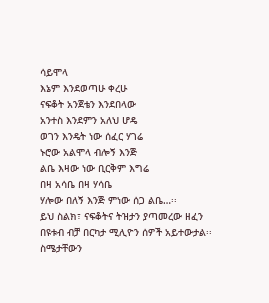ሳይሞላ
እኔም እንደወጣሁ ቀረሁ
ናፍቆት አንጀቴን እንደበላው
አንተስ እንደምን አለህ ሆዴ
ወገን እንዴት ነው ሰፈር ሃገሬ
ኑሮው አልሞላ ብሎኝ እንጅ
ልቤ እዛው ነው ቢርቅም እግሬ
በዛ አሳቤ በዛ ሃሳቤ
ሃሎው በለኝ እንጅ ምነው ሰጋ ልቤ…፡፡
ይህ ስልክ፣ ናፍቆትና ትዝታን ያጣመረው ዘፈን በዩቱብ ብቻ በርካታ ሚሊዮን ሰዎች አይተውታል፡፡ ስሜታቸውን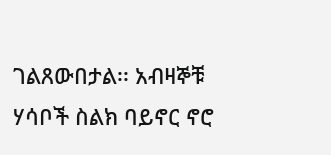ገልጸውበታል፡፡ አብዛኞቹ ሃሳቦች ስልክ ባይኖር ኖሮ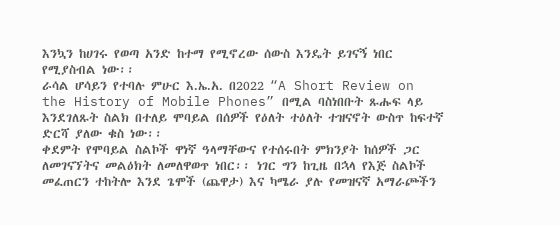እንኳን ከሀገሩ የወጣ አንድ ከተማ የሚኖረው ሰውስ እንዴት ይገናኝ ነበር የሚያስብል ነው፡፡
ራሳል ሆሳይን የተባሉ ምሁር እ.ኤ.አ. በ2022 “A Short Review on the History of Mobile Phones” በሚል ባስነበቡት ጹሑፍ ላይ እንደገለጹት ስልክ በተለይ ሞባይል በሰዎች የዕለት ተዕለት ተዝናኖት ውስጥ ከፍተኛ ድርሻ ያለው ቁስ ነው፡፡
ቀደምት የሞባይል ስልኮች ዋነኛ ዓላማቸውና የተሰሩበት ምክንያት ከሰዎች ጋር ለመገናኘትና መልዕክት ለመለዋወጥ ነበር፡፡ ነገር ግን ከጊዜ በኋላ የእጅ ስልኮች መፈጠርን ተከትሎ እንደ ጌሞች (ጨዋታ) እና ካሜራ ያሉ የመዝናኛ አማራጮችን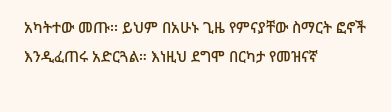አካትተው መጡ፡፡ ይህም በአሁኑ ጊዜ የምናያቸው ስማርት ፎኖች እንዲፈጠሩ አድርጓል። እነዚህ ደግሞ በርካታ የመዝናኛ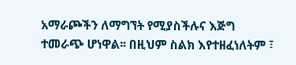አማራጮችን ለማግኘት የሚያስችሉና እጅግ ተመራጭ ሆነዋል፡፡ በዚህም ስልክ እየተዘፈነለትም ፣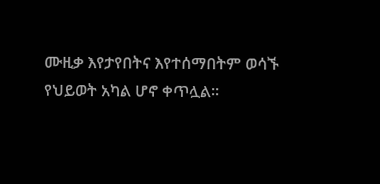ሙዚቃ እየታየበትና እየተሰማበትም ወሳኙ የህይወት አካል ሆኖ ቀጥሏል፡፡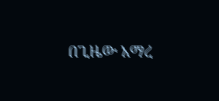በጊዜው አማረ